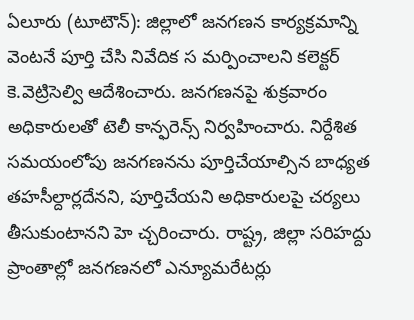ఏలూరు (టూటౌన్): జిల్లాలో జనగణన కార్యక్రమాన్ని వెంటనే పూర్తి చేసి నివేదిక స మర్పించాలని కలెక్టర్ కె.వెట్రిసెల్వి ఆదేశించారు. జనగణనపై శుక్రవారం అధికారులతో టెలీ కాన్ఫరెన్స్ నిర్వహించారు. నిర్దేశిత సమయంలోపు జనగణనను పూర్తిచేయాల్సిన బాధ్యత తహసీల్దార్లదేనని, పూర్తిచేయని అధికారులపై చర్యలు తీసుకుంటానని హె చ్చరించారు. రాష్ట్ర, జిల్లా సరిహద్దు ప్రాంతాల్లో జనగణనలో ఎన్యూమరేటర్లు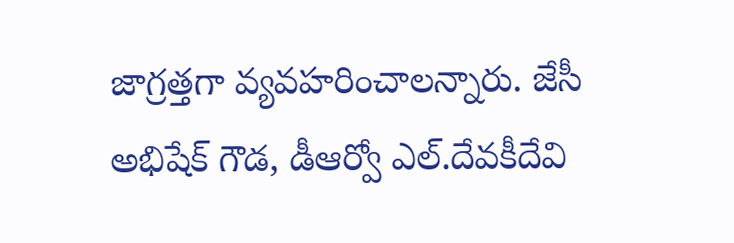జాగ్రత్తగా వ్యవహరించాలన్నారు. జేసీ అభిషేక్ గౌడ, డీఆర్వో ఎల్.దేవకీదేవి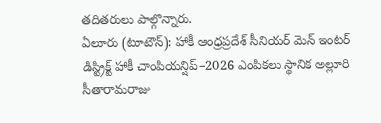తదితరులు పాల్గొన్నారు.
ఏలూరు (టూటౌన్): హాకీ ఆంధ్రప్రదేశ్ సీనియర్ మెన్ ఇంటర్ డిస్ట్రిక్ట్ హాకీ చాంపియన్షిప్–2026 ఎంపికలు స్థానిక అల్లూరి సీతారామరాజు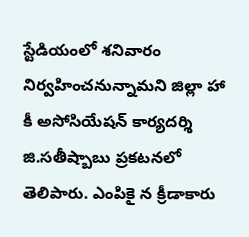స్టేడియంలో శనివారం నిర్వహించనున్నామని జిల్లా హా కీ అసోసియేషన్ కార్యదర్శి జి.సతీష్బాబు ప్రకటనలో తెలిపారు. ఎంపికై న క్రీడాకారు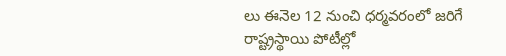లు ఈనెల 12 నుంచి ధర్మవరంలో జరిగే రాష్ట్రస్థాయి పోటీల్లో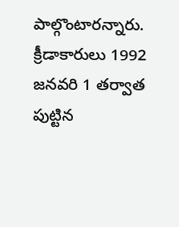పాల్గొంటారన్నారు. క్రీడాకారులు 1992 జనవరి 1 తర్వాత పుట్టిన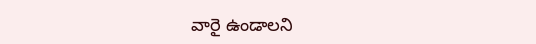వారై ఉండాలని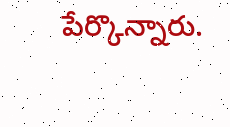పేర్కొన్నారు.